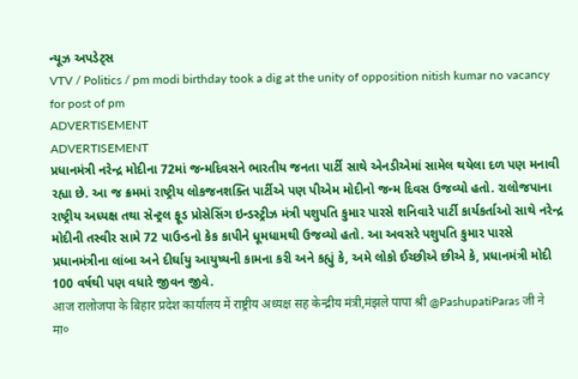ન્યૂઝ અપડેટ્સ
VTV / Politics / pm modi birthday took a dig at the unity of opposition nitish kumar no vacancy for post of pm
ADVERTISEMENT
ADVERTISEMENT
પ્રધાનમંત્રી નરેન્દ્ર મોદીના 72માં જન્મદિવસને ભારતીય જનતા પાર્ટી સાથે એનડીએમાં સામેલ થયેલા દળ પણ મનાવી રહ્યા છે. આ જ ક્રમમાં રાષ્ટ્રીય લોકજનશક્તિ પાર્ટીએ પણ પીએમ મોદીનો જન્મ દિવસ ઉજવ્યો હતો. રાલોજપાના રાષ્ટ્રીય અધ્યક્ષ તથા સેન્ટ્રલ ફૂડ પ્રોસેસિંગ ઇન્ડસ્ટ્રીઝ મંત્રી પશુપતિ કુમાર પારસે શનિવારે પાર્ટી કાર્યકર્તાઓ સાથે નરેન્દ્ર મોદીની તસ્વીર સામે 72 પાઉન્ડનો કેક કાપીને ધૂમધામથી ઉજવ્યો હતો. આ અવસરે પશુપતિ કુમાર પારસે પ્રધાનમંત્રીના લાંબા અને દીર્ઘાયુ આયુષ્યની કામના કરી અને કહ્યું કે, અમે લોકો ઈચ્છીએ છીએ કે, પ્રધાનમંત્રી મોદી 100 વર્ષથી પણ વધારે જીવન જીવે.
आज रालोजपा के बिहार प्रदेश कार्यालय में राष्ट्रीय अध्यक्ष सह केन्द्रीय मंत्री,मंझले पापा श्री @PashupatiParas जी ने मा०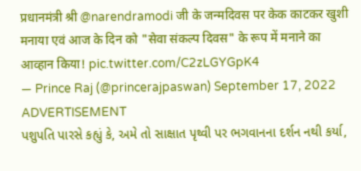प्रधानमंत्री श्री @narendramodi जी के जन्मदिवस पर केक काटकर खुशी मनाया एवं आज के दिन को "सेवा संकल्प दिवस" के रूप में मनाने का आव्हान किया! pic.twitter.com/C2zLGYGpK4
— Prince Raj (@princerajpaswan) September 17, 2022
ADVERTISEMENT
પશુપતિ પારસે કહ્યું કે, અમે તો સાક્ષાત પૃથ્વી પર ભગવાનના દર્શન નથી કર્યા,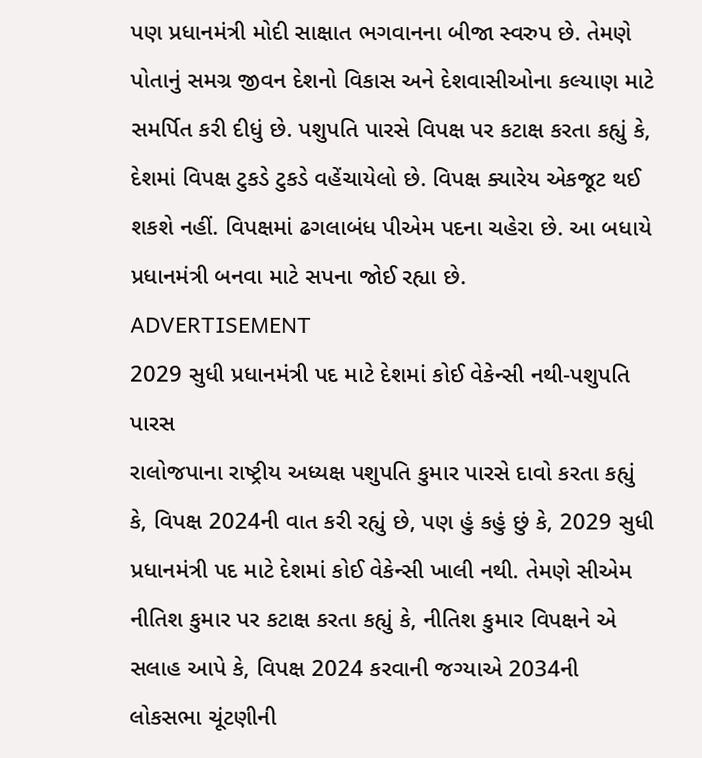પણ પ્રધાનમંત્રી મોદી સાક્ષાત ભગવાનના બીજા સ્વરુપ છે. તેમણે પોતાનું સમગ્ર જીવન દેશનો વિકાસ અને દેશવાસીઓના કલ્યાણ માટે સમર્પિત કરી દીધું છે. પશુપતિ પારસે વિપક્ષ પર કટાક્ષ કરતા કહ્યું કે, દેશમાં વિપક્ષ ટુકડે ટુકડે વહેંચાયેલો છે. વિપક્ષ ક્યારેય એકજૂટ થઈ શકશે નહીં. વિપક્ષમાં ઢગલાબંધ પીએમ પદના ચહેરા છે. આ બધાયે પ્રધાનમંત્રી બનવા માટે સપના જોઈ રહ્યા છે.
ADVERTISEMENT
2029 સુધી પ્રધાનમંત્રી પદ માટે દેશમાં કોઈ વેકેન્સી નથી-પશુપતિ પારસ
રાલોજપાના રાષ્ટ્રીય અધ્યક્ષ પશુપતિ કુમાર પારસે દાવો કરતા કહ્યું કે, વિપક્ષ 2024ની વાત કરી રહ્યું છે, પણ હું કહું છું કે, 2029 સુધી પ્રધાનમંત્રી પદ માટે દેશમાં કોઈ વેકેન્સી ખાલી નથી. તેમણે સીએમ નીતિશ કુમાર પર કટાક્ષ કરતા કહ્યું કે, નીતિશ કુમાર વિપક્ષને એ સલાહ આપે કે, વિપક્ષ 2024 કરવાની જગ્યાએ 2034ની લોકસભા ચૂંટણીની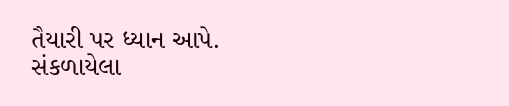તૈયારી પર ધ્યાન આપે.
સંકળાયેલા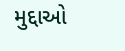મુદ્દાઓ